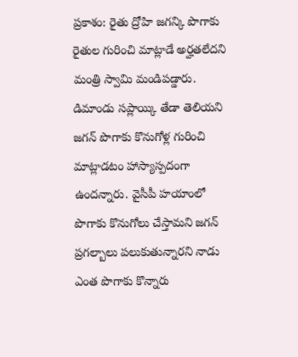ప్రకాశం: రైతు ద్రోహి జగన్కి పొగాకు రైతుల గురించి మాట్లాడే అర్హతలేదని మంత్రి స్వామి మండిపడ్డారు. డిమాండు సప్లాయ్కి తేడా తెలియని జగన్ పొగాకు కొనుగోళ్ల గురించి మాట్లాడటం హాస్యాస్పదంగా ఉందన్నారు. వైసీపీ హయాంలో పొగాకు కొనుగోలు చేస్తామని జగన్ ప్రగల్బాలు పలుకుతున్నారని నాడు ఎంత పొగాకు కొన్నారు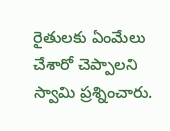రైతులకు ఏంమేలు చేశారో చెప్పాలని స్వామి ప్రశ్నించారు.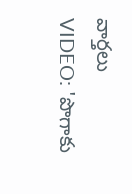వార్తలు
VIDEO: 'పొగాకు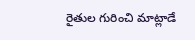రైతుల గురించి మాట్లాడే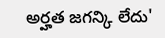అర్హత జగన్కి లేదు'